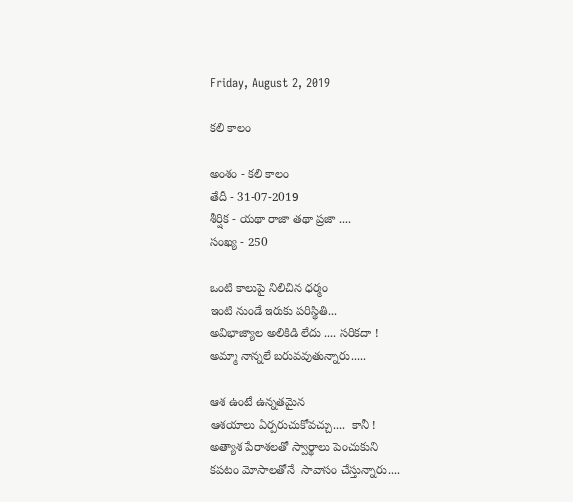Friday, August 2, 2019

కలి కాలం

అంశం - కలి కాలం
తేదీ - 31-07-2019
శీర్షిక - యథా రాజా తథా ప్రజా ....
సంఖ్య - 250

ఒంటి కాలుపై నిలిచిన ధర్మం
ఇంటి నుండే ఇరుకు పరిస్థితి...
అవిభాజ్యాల అలికిడి లేదు .... సరికదా !
అమ్మా నాన్నలే బరువవుతున్నారు.....

ఆశ ఉంటే ఉన్నతమైన
ఆశయాలు ఏర్పరుచుకోవచ్చు....  కానీ !
అత్యాశ పేరాశలతో స్వార్థాలు పెంచుకుని
కపటం మోసాలతోనే  సావాసం చేస్తున్నారు....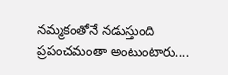నమ్మకంతోనే నడుస్తుంది
ప్రపంచమంతా అంటుంటారు....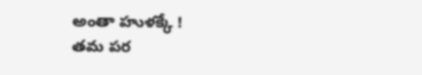అంతా హుళక్కే !
తమ పర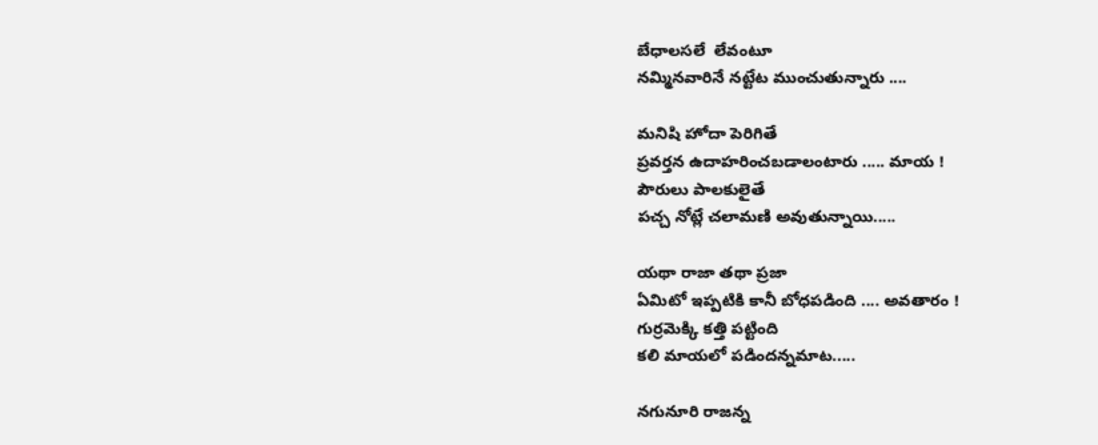బేధాలసలే  లేవంటూ
నమ్మినవారినే నట్టేట ముంచుతున్నారు ....

మనిషి హోదా పెరిగితే
ప్రవర్తన ఉదాహరించబడాలంటారు ..... మాయ !
పౌరులు పాలకులైతే
పచ్చ నోట్లే చలామణి అవుతున్నాయి.....

యథా రాజా తథా ప్రజా
ఏమిటో ఇప్పటికి కానీ బోధపడింది .... అవతారం !
గుర్రమెక్కి కత్తి పట్టింది
కలి మాయలో పడిందన్నమాట.....

నగునూరి రాజన్న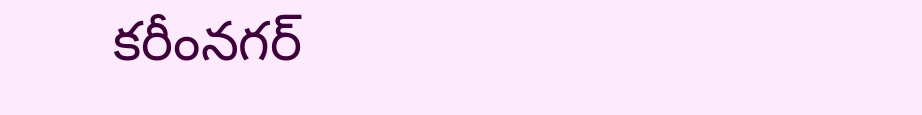కరీంనగర్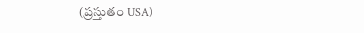(ప్రస్తుతం USA)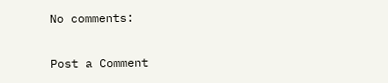No comments:

Post a Comment